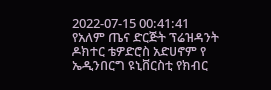2022-07-15 00:41:41
የአለም ጤና ድርጅት ፕሬዝዳንት ዶክተር ቴዎድሮስ አድሀኖም የ ኤዲንበርግ ዩኒቨርስቲ የክብር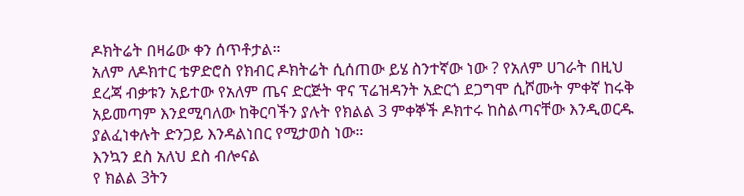ዶክትሬት በዛሬው ቀን ሰጥቶታል።
አለም ለዶክተር ቴዎድሮስ የክብር ዶክትሬት ሲሰጠው ይሄ ስንተኛው ነው ? የአለም ሀገራት በዚህ ደረጃ ብቃቱን አይተው የአለም ጤና ድርጅት ዋና ፕሬዝዳንት አድርጎ ደጋግሞ ሲሾሙት ምቀኛ ከሩቅ አይመጣም እንደሚባለው ከቅርባችን ያሉት የክልል 3 ምቀኞች ዶክተሩ ከስልጣናቸው እንዲወርዱ ያልፈነቀሉት ድንጋይ እንዳልነበር የሚታወስ ነው።
እንኳን ደስ አለህ ደስ ብሎናል
የ ክልል 3ትን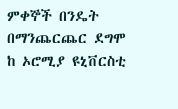ምቀኞች በንዴት በማንጨርጨር ደግሞ ከ ኦሮሚያ ዩኒቨርስቲ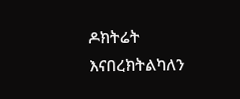ዶክትሬት እናበረክትልካለን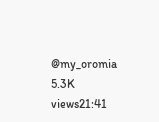@my_oromia
5.3K views21:41